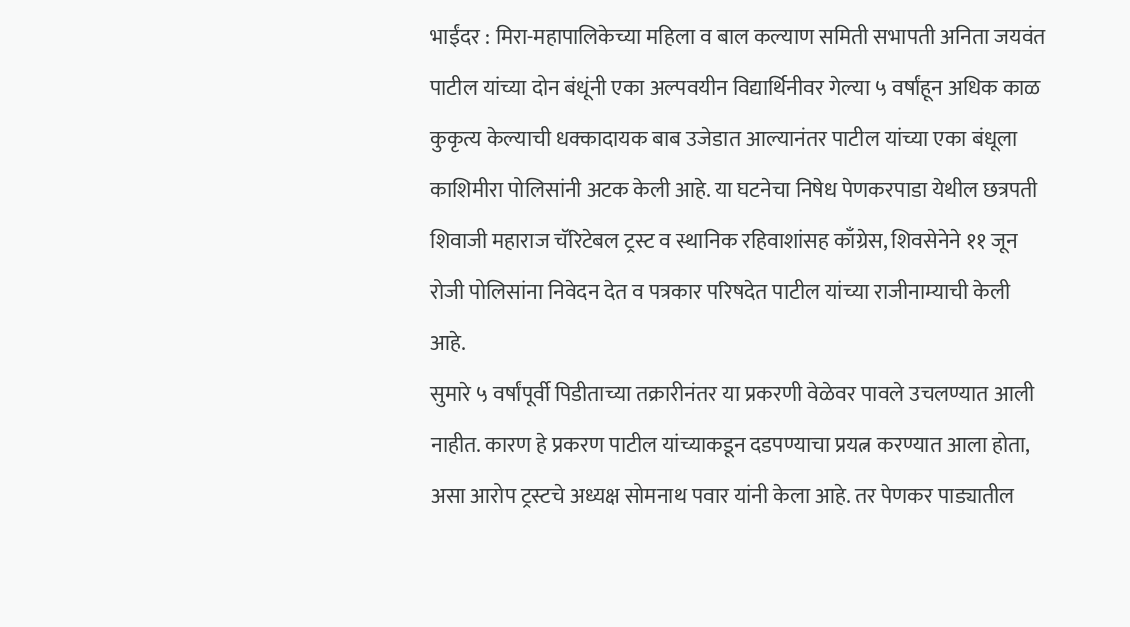भाईंदर : मिरा-महापालिकेच्या महिला व बाल कल्याण समिती सभापती अनिता जयवंत पाटील यांच्या दोन बंधूंनी एका अल्पवयीन विद्यार्थिनीवर गेल्या ५ वर्षांहून अधिक काळ कुकृत्य केल्याची धक्कादायक बाब उजेडात आल्यानंतर पाटील यांच्या एका बंधूला काशिमीरा पोलिसांनी अटक केली आहे. या घटनेचा निषेध पेणकरपाडा येथील छत्रपती शिवाजी महाराज चॅरिटेबल ट्रस्ट व स्थानिक रहिवाशांसह काँग्रेस, शिवसेनेने ११ जून रोजी पोलिसांना निवेदन देत व पत्रकार परिषदेत पाटील यांच्या राजीनाम्याची केली आहे.
सुमारे ५ वर्षांपूर्वी पिडीताच्या तक्रारीनंतर या प्रकरणी वेळेवर पावले उचलण्यात आली नाहीत. कारण हे प्रकरण पाटील यांच्याकडून दडपण्याचा प्रयत्न करण्यात आला होता, असा आरोप ट्रस्टचे अध्यक्ष सोमनाथ पवार यांनी केला आहे. तर पेणकर पाड्यातील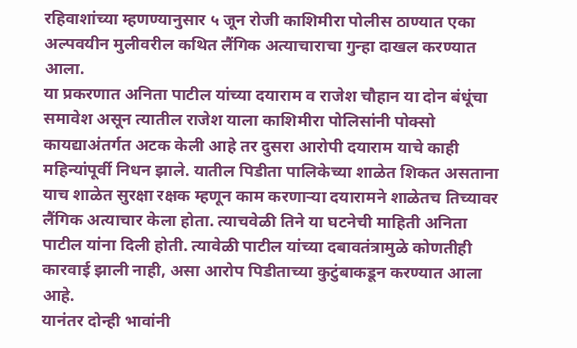रहिवाशांच्या म्हणण्यानुसार ५ जून रोजी काशिमीरा पोलीस ठाण्यात एका अल्पवयीन मुलीवरील कथित लैंगिक अत्याचाराचा गुन्हा दाखल करण्यात आला.
या प्रकरणात अनिता पाटील यांच्या दयाराम व राजेश चौहान या दोन बंधूंचा समावेश असून त्यातील राजेश याला काशिमीरा पोलिसांनी पोक्सो कायद्याअंतर्गत अटक केली आहे तर दुसरा आरोपी दयाराम याचे काही महिन्यांपूर्वी निधन झाले. यातील पिडीता पालिकेच्या शाळेत शिकत असताना याच शाळेत सुरक्षा रक्षक म्हणून काम करणाऱ्या दयारामने शाळेतच तिच्यावर लैंगिक अत्याचार केला होता. त्याचवेळी तिने या घटनेची माहिती अनिता पाटील यांना दिली होती. त्यावेळी पाटील यांच्या दबावतंत्रामुळे कोणतीही कारवाई झाली नाही, असा आरोप पिडीताच्या कुटुंबाकडून करण्यात आला आहे.
यानंतर दोन्ही भावांनी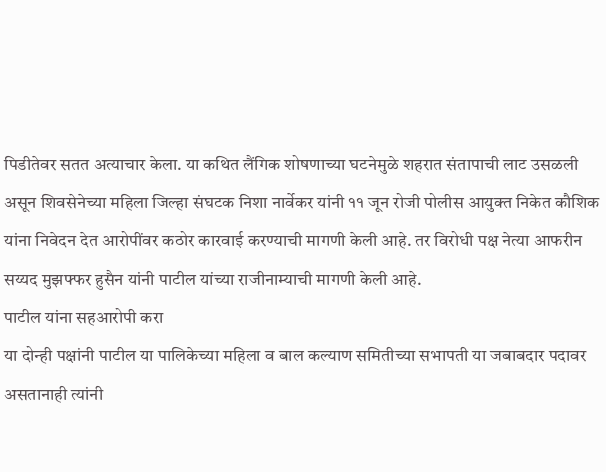पिडीतेवर सतत अत्याचार केला. या कथित लैंगिक शोषणाच्या घटनेमुळे शहरात संतापाची लाट उसळली असून शिवसेनेच्या महिला जिल्हा संघटक निशा नार्वेकर यांनी ११ जून रोजी पोलीस आयुक्त निकेत कौशिक यांना निवेदन देत आरोपींवर कठोर कारवाई करण्याची मागणी केली आहे. तर विरोधी पक्ष नेत्या आफरीन सय्यद मुझफ्फर हुसैन यांनी पाटील यांच्या राजीनाम्याची मागणी केली आहे.
पाटील यांना सहआरोपी करा
या दोन्ही पक्षांनी पाटील या पालिकेच्या महिला व बाल कल्याण समितीच्या सभापती या जबाबदार पदावर असतानाही त्यांनी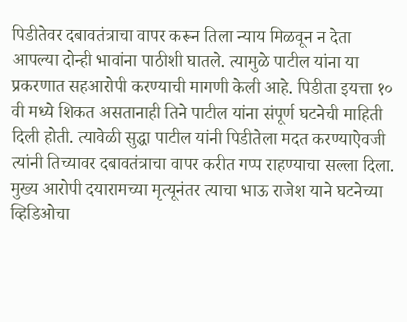पिडीतेवर दबावतंत्राचा वापर करून तिला न्याय मिळवून न देता आपल्या दोन्ही भावांना पाठीशी घातले. त्यामुळे पाटील यांना या प्रकरणात सहआरोपी करण्याची मागणी केली आहे. पिडीता इयत्ता १० वी मध्ये शिकत असतानाही तिने पाटील यांना संपूर्ण घटनेची माहिती दिली होती. त्यावेळी सुद्धा पाटील यांनी पिडीतेला मदत करण्याऐवजी त्यांनी तिच्यावर दबावतंत्राचा वापर करीत गप्प राहण्याचा सल्ला दिला.
मुख्य आरोपी दयारामच्या मृत्यूनंतर त्याचा भाऊ राजेश याने घटनेच्या व्हिडिओचा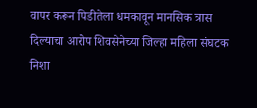वापर करून पिडीतेला धमकावून मानसिक त्रास दिल्याचा आरोप शिवसेनेच्या जिल्हा महिला संघटक निशा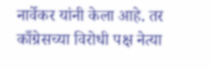नार्वेकर यांनी केला आहे. तर काँग्रेसच्या विरोधी पक्ष नेत्या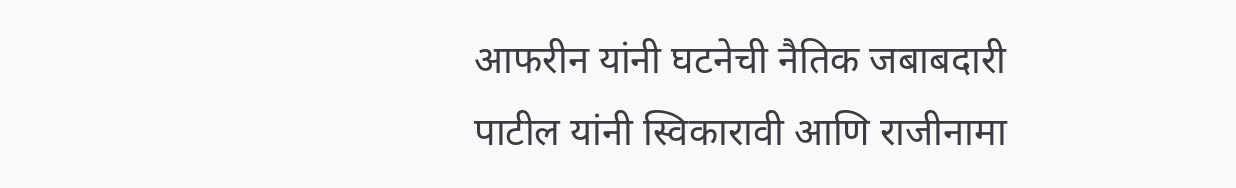आफरीन यांनी घटनेची नैतिक जबाबदारी पाटील यांनी स्विकारावी आणि राजीनामा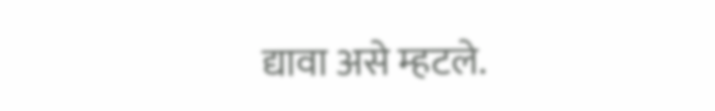द्यावा असे म्हटले.